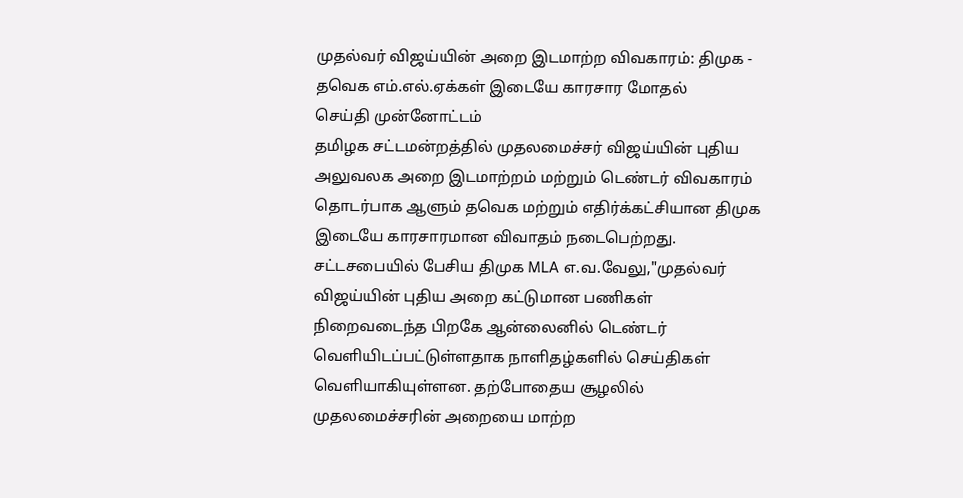முதல்வர் விஜய்யின் அறை இடமாற்ற விவகாரம்: திமுக - தவெக எம்.எல்.ஏக்கள் இடையே காரசார மோதல்
செய்தி முன்னோட்டம்
தமிழக சட்டமன்றத்தில் முதலமைச்சர் விஜய்யின் புதிய அலுவலக அறை இடமாற்றம் மற்றும் டெண்டர் விவகாரம் தொடர்பாக ஆளும் தவெக மற்றும் எதிர்க்கட்சியான திமுக இடையே காரசாரமான விவாதம் நடைபெற்றது. சட்டசபையில் பேசிய திமுக MLA எ.வ.வேலு,"முதல்வர் விஜய்யின் புதிய அறை கட்டுமான பணிகள் நிறைவடைந்த பிறகே ஆன்லைனில் டெண்டர் வெளியிடப்பட்டுள்ளதாக நாளிதழ்களில் செய்திகள் வெளியாகியுள்ளன. தற்போதைய சூழலில் முதலமைச்சரின் அறையை மாற்ற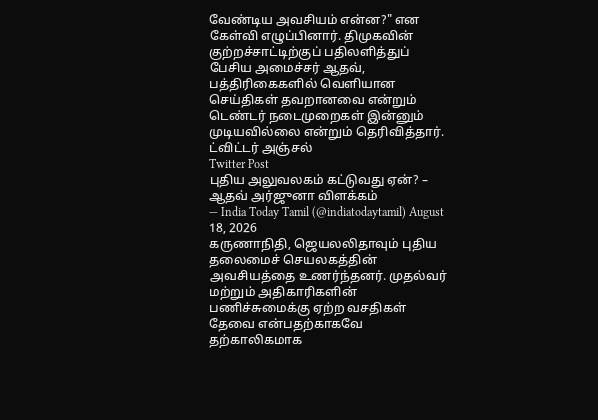வேண்டிய அவசியம் என்ன?" என கேள்வி எழுப்பினார். திமுகவின் குற்றச்சாட்டிற்குப் பதிலளித்துப் பேசிய அமைச்சர் ஆதவ், பத்திரிகைகளில் வெளியான செய்திகள் தவறானவை என்றும் டெண்டர் நடைமுறைகள் இன்னும் முடியவில்லை என்றும் தெரிவித்தார்.
ட்விட்டர் அஞ்சல்
Twitter Post
புதிய அலுவலகம் கட்டுவது ஏன்? – ஆதவ் அர்ஜுனா விளக்கம்
— India Today Tamil (@indiatodaytamil) August 18, 2026
கருணாநிதி, ஜெயலலிதாவும் புதிய தலைமைச் செயலகத்தின் அவசியத்தை உணர்ந்தனர். முதல்வர் மற்றும் அதிகாரிகளின் பணிச்சுமைக்கு ஏற்ற வசதிகள் தேவை என்பதற்காகவே தற்காலிகமாக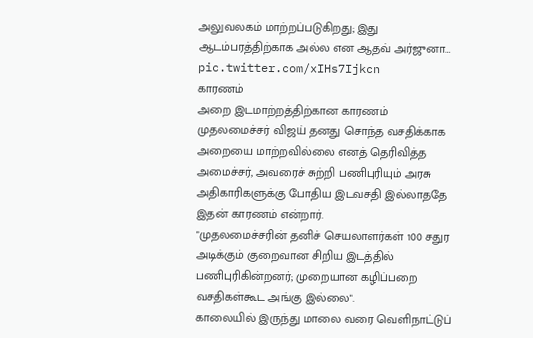அலுவலகம் மாற்றப்படுகிறது; இது ஆடம்பரத்திற்காக அல்ல என ஆதவ் அர்ஜுனா… pic.twitter.com/xIHs7Ijkcn
காரணம்
அறை இடமாற்றத்திற்கான காரணம்
முதலமைச்சர் விஜய் தனது சொந்த வசதிக்காக அறையை மாற்றவில்லை எனத் தெரிவித்த அமைச்சர், அவரைச் சுற்றி பணிபுரியும் அரசு அதிகாரிகளுக்கு போதிய இடவசதி இல்லாததே இதன் காரணம் என்றார்.
"முதலமைச்சரின் தனிச் செயலாளர்கள் 100 சதுர அடிக்கும் குறைவான சிறிய இடத்தில் பணிபுரிகின்றனர்; முறையான கழிப்பறை வசதிகள்கூட அங்கு இல்லை".
காலையில் இருந்து மாலை வரை வெளிநாட்டுப்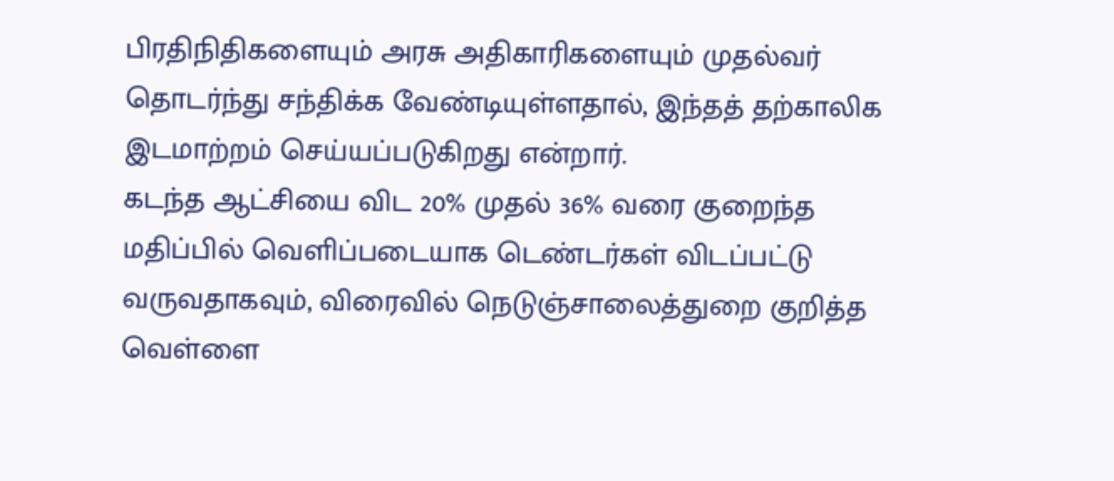பிரதிநிதிகளையும் அரசு அதிகாரிகளையும் முதல்வர் தொடர்ந்து சந்திக்க வேண்டியுள்ளதால், இந்தத் தற்காலிக இடமாற்றம் செய்யப்படுகிறது என்றார்.
கடந்த ஆட்சியை விட 20% முதல் 36% வரை குறைந்த மதிப்பில் வெளிப்படையாக டெண்டர்கள் விடப்பட்டு வருவதாகவும், விரைவில் நெடுஞ்சாலைத்துறை குறித்த வெள்ளை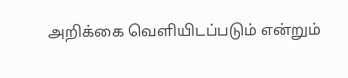அறிக்கை வெளியிடப்படும் என்றும்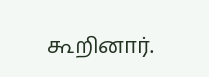கூறினார்.